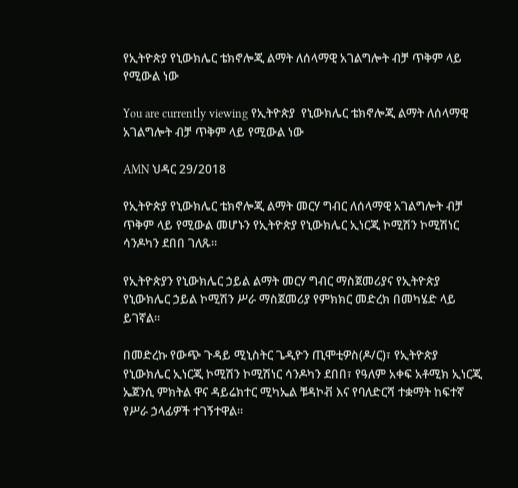የኢትዮጵያ የኒውክሌር ቴክኖሎጂ ልማት ለሰላማዊ አገልግሎት ብቻ ጥቅም ላይ የሚውል ነው

You are currently viewing የኢትዮጵያ  የኒውክሌር ቴክኖሎጂ ልማት ለሰላማዊ አገልግሎት ብቻ ጥቅም ላይ የሚውል ነው

AMN ህዳር 29/2018

የኢትዮጵያ የኒውክሌር ቴክኖሎጂ ልማት መርሃ ግብር ለሰላማዊ አገልግሎት ብቻ ጥቅም ላይ የሚውል መሆኑን የኢትዮጵያ የኒውክሌር ኢነርጂ ኮሚሽን ኮሚሽነር ሳንዶካን ደበበ ገለጹ።

የኢትዮጵያን የኒውክሌር ኃይል ልማት መርሃ ግብር ማስጀመሪያና የኢትዮጵያ የኒውክሌር ኃይል ኮሚሽን ሥራ ማስጀመሪያ የምክክር መድረክ በመካሄድ ላይ ይገኛል።

በመድረኩ የውጭ ጉዳይ ሚኒስትር ጌዲዮን ጢሞቲዎስ(ዶ/ር)፣ የኢትዮጵያ የኒውክሌር ኢነርጂ ኮሚሽን ኮሚሽነር ሳንዶካን ደበበ፣ የዓለም አቀፍ አቶሚክ ኢነርጂ ኤጀንሲ ምክትል ዋና ዳይሬክተር ሚካኤል ቹዳኮቭ እና የባለድርሻ ተቋማት ከፍተኛ የሥራ ኃላፊዎች ተገኝተዋል።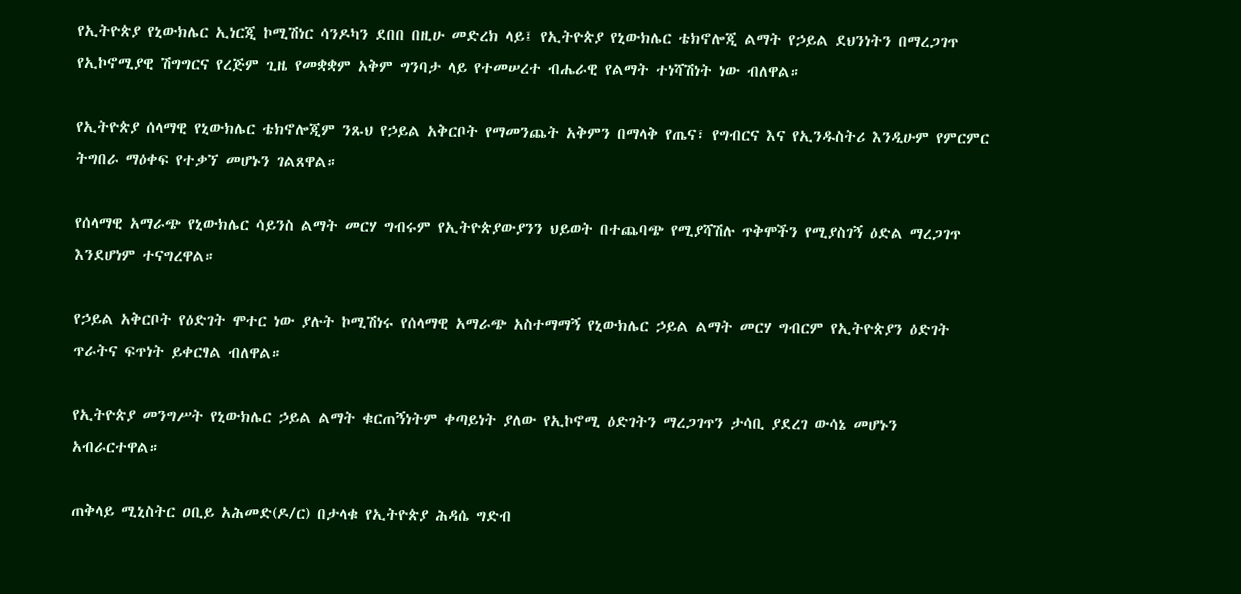የኢትዮጵያ የኒውክሌር ኢነርጂ ኮሚሽነር ሳንዶካን ደበበ በዚሁ መድረክ ላይ፤ የኢትዮጵያ የኒውክሌር ቴክኖሎጂ ልማት የኃይል ደህንነትን በማረጋገጥ የኢኮኖሚያዊ ሽግግርና የረጅም ጊዜ የመቋቋም አቅም ግንባታ ላይ የተመሠረተ ብሔራዊ የልማት ተነሻሽነት ነው ብለዋል።

የኢትዮጵያ ሰላማዊ የኒውክሌር ቴክኖሎጂም ንጹህ የኃይል አቅርቦት የማመንጨት አቅምን በማላቅ የጤና፣ የግብርና እና የኢንዱስትሪ እንዲሁም የምርምር ትግበራ ማዕቀፍ የተቃኘ መሆኑን ገልጸዋል።

የሰላማዊ አማራጭ የኒውክሌር ሳይንስ ልማት መርሃ ግብሩም የኢትዮጵያውያንን ህይወት በተጨባጭ የሚያሻሽሉ ጥቅሞችን የሚያስገኝ ዕድል ማረጋገጥ እንደሆነም ተናግረዋል።

የኃይል አቅርቦት የዕድገት ሞተር ነው ያሉት ኮሚሽነሩ የሰላማዊ አማራጭ አስተማማኝ የኒውክሌር ኃይል ልማት መርሃ ግብርም የኢትዮጵያን ዕድገት ጥራትና ፍጥነት ይቀርፃል ብለዋል።

የኢትዮጵያ መንግሥት የኒውክሌር ኃይል ልማት ቁርጠኝነትም ቀጣይነት ያለው የኢኮኖሚ ዕድገትን ማረጋገጥን ታሳቢ ያደረገ ውሳኔ መሆኑን አብራርተዋል።

ጠቅላይ ሚኒስትር ዐቢይ አሕመድ(ዶ/ር) በታላቁ የኢትዮጵያ ሕዳሴ ግድብ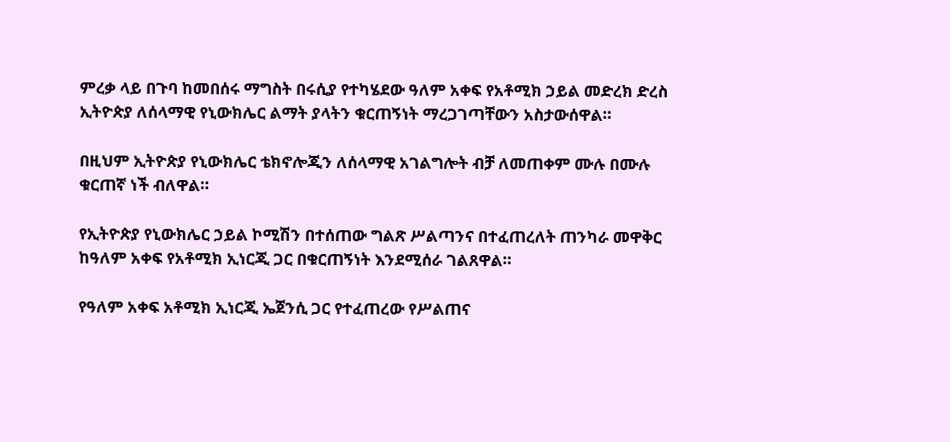ምረቃ ላይ በጉባ ከመበሰሩ ማግስት በሩሲያ የተካሄደው ዓለም አቀፍ የአቶሚክ ኃይል መድረክ ድረስ ኢትዮጵያ ለሰላማዊ የኒውክሌር ልማት ያላትን ቁርጠኝነት ማረጋገጣቸውን አስታውሰዋል።

በዚህም ኢትዮጵያ የኒውክሌር ቴክኖሎጂን ለሰላማዊ አገልግሎት ብቻ ለመጠቀም ሙሉ በሙሉ ቁርጠኛ ነች ብለዋል።

የኢትዮጵያ የኒውክሌር ኃይል ኮሚሽን በተሰጠው ግልጽ ሥልጣንና በተፈጠረለት ጠንካራ መዋቅር ከዓለም አቀፍ የአቶሚክ ኢነርጂ ጋር በቁርጠኝነት እንደሚሰራ ገልጸዋል።

የዓለም አቀፍ አቶሚክ ኢነርጂ ኤጀንሲ ጋር የተፈጠረው የሥልጠና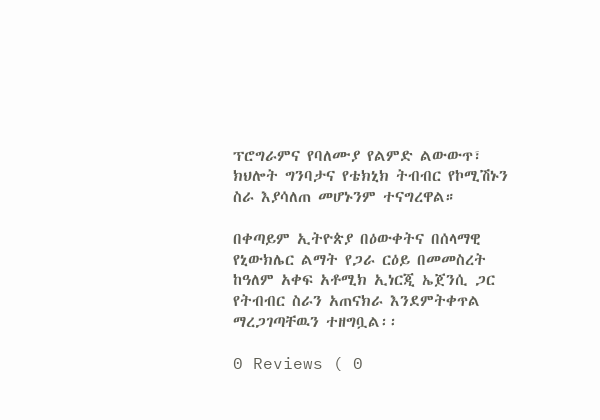ፕሮግራምና የባለሙያ የልምድ ልውውጥ፣ ክህሎት ግንባታና የቴክኒክ ትብብር የኮሚሽኑን ስራ እያሳለጠ መሆኑንም ተናግረዋል።

በቀጣይም ኢትዮጵያ በዕውቀትና በሰላማዊ የኒውክሌር ልማት የጋራ ርዕይ በመመስረት ከዓለም አቀፍ አቶሚክ ኢነርጂ ኤጀንሲ ጋር የትብብር ስራን አጠናክራ እንደምትቀጥል ማረጋገጣቸዉን ተዘግቧል፡፡

0 Reviews ( 0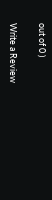out of 0 )

Write a Review